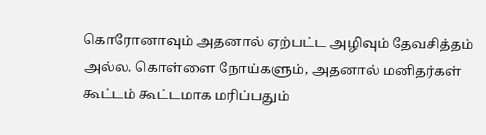கொரோனாவும் அதனால் ஏற்பட்ட அழிவும் தேவசித்தம் அல்ல. கொள்ளை நோய்களும், அதனால் மனிதர்கள் கூட்டம் கூட்டமாக மரிப்பதும்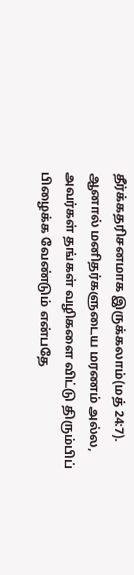தீர்க்கதரிசனமாக இருக்கலாம்(மத் 24:7). ஆனால் மனிதர்களுடைய மரணம் அல்ல, அவர்கள் தங்கள் வழிகளை விட்டு திரும்பிப் பிழைக்க வேண்டும் என்பதே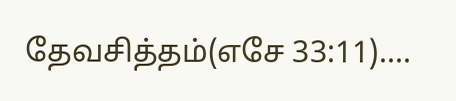தேவசித்தம்(எசே 33:11)....